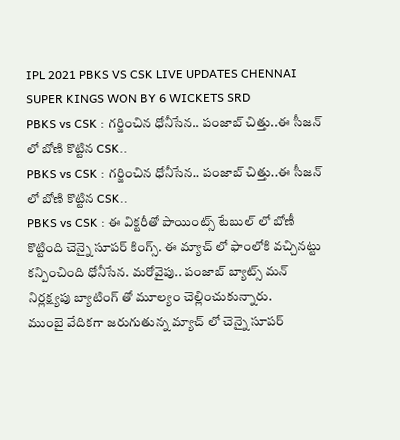IPL 2021 PBKS VS CSK LIVE UPDATES CHENNAI SUPER KINGS WON BY 6 WICKETS SRD
PBKS vs CSK : గర్జించిన ధోనీసేన.. పంజాబ్ చిత్తు..ఈ సీజన్ లో బోణి కొట్టిన CSK..
PBKS vs CSK : గర్జించిన ధోనీసేన.. పంజాబ్ చిత్తు..ఈ సీజన్ లో బోణి కొట్టిన CSK..
PBKS vs CSK : ఈ విక్టరీతో పాయింట్స్ టేబుల్ లో బోణీ కొట్టింది చెన్నై సూపర్ కింగ్స్. ఈ మ్యాచ్ లో ఫాంలోకి వచ్చినట్టు కన్పించింది ధోనీసేన. మరోవైపు.. పంజాబ్ బ్యాట్స్ మన్ నిర్లక్ష్యపు బ్యాటింగ్ తో మూల్యం చెల్లించుకున్నారు.
ముంబై వేదికగా జరుగుతున్న మ్యాచ్ లో చెన్నై సూపర్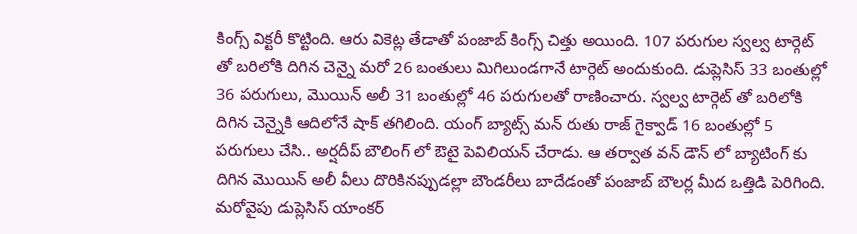కింగ్స్ విక్టరీ కొట్టింది. ఆరు వికెట్ల తేడాతో పంజాబ్ కింగ్స్ చిత్తు అయింది. 107 పరుగుల స్వల్వ టార్గెట్ తో బరిలోకి దిగిన చెన్నై మరో 26 బంతులు మిగిలుండగానే టార్గెట్ అందుకుంది. డుప్లెసిస్ 33 బంతుల్లో 36 పరుగులు, మొయిన్ అలీ 31 బంతుల్లో 46 పరుగులతో రాణించారు. స్వల్వ టార్గెట్ తో బరిలోకి దిగిన చెన్నైకి ఆదిలోనే షాక్ తగిలింది. యంగ్ బ్యాట్స్ మన్ రుతు రాజ్ గైక్వాడ్ 16 బంతుల్లో 5 పరుగులు చేసి.. అర్షదీప్ బౌలింగ్ లో ఔటై పెవిలియన్ చేరాడు. ఆ తర్వాత వన్ డౌన్ లో బ్యాటింగ్ కు దిగిన మొయిన్ అలీ వీలు దొరికినప్పుడల్లా బౌండరీలు బాదేడంతో పంజాబ్ బౌలర్ల మీద ఒత్తిడి పెరిగింది. మరోవైపు డుప్లెసిస్ యాంకర్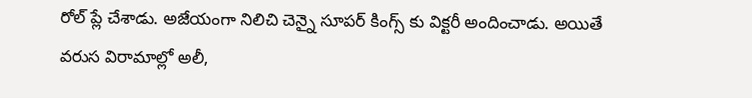రోల్ ప్లే చేశాడు. అజేయంగా నిలిచి చెన్నై సూపర్ కింగ్స్ కు విక్టరీ అందించాడు. అయితే వరుస విరామాల్లో అలీ,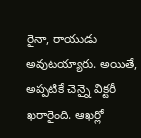రైనా, రాయుడు అవుటయ్యారు. అయితే, అప్పటికే చెన్నై విక్టరీ ఖరారైంది. ఆఖర్లో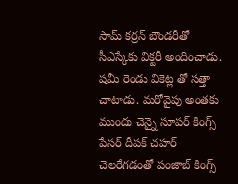సామ్ కర్రన్ బౌండరీతో సీఎస్కేకు విక్టరీ అందించాడు. షమీ రెండు వికెట్ల తో సత్తా చాటాడు. మరోవైపు అంతకు ముందు చెన్నై సూపర్ కింగ్స్ పేసర్ దీపక్ చహర్ చెలరేగడంతో పంజాబ్ కింగ్స్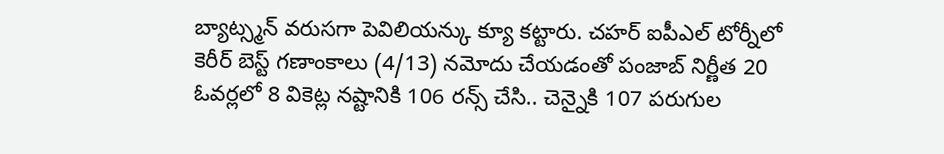బ్యాట్స్మన్ వరుసగా పెవిలియన్కు క్యూ కట్టారు. చహర్ ఐపీఎల్ టోర్నీలో కెరీర్ బెస్ట్ గణాంకాలు (4/13) నమోదు చేయడంతో పంజాబ్ నిర్ణీత 20 ఓవర్లలో 8 వికెట్ల నష్టానికి 106 రన్స్ చేసి.. చెన్నైకి 107 పరుగుల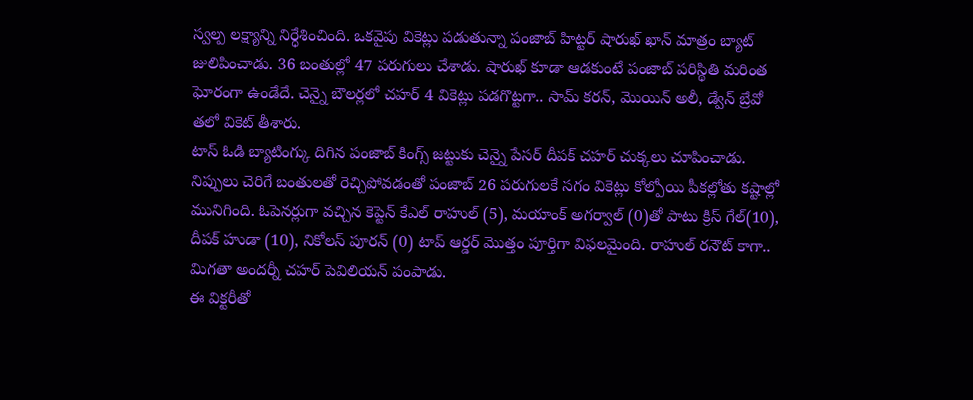స్వల్ప లక్ష్యాన్ని నిర్ధేశించింది. ఒకవైపు వికెట్లు పడుతున్నా పంజాబ్ హిట్టర్ షారుఖ్ ఖాన్ మాత్రం బ్యాట్ జులిపించాడు. 36 బంతుల్లో 47 పరుగులు చేశాడు. షారుఖ్ కూడా ఆడకుంటే పంజాబ్ పరిస్థితి మరింత ఘోరంగా ఉండేదే. చెన్నై బౌలర్లలో చహర్ 4 వికెట్లు పడగొట్టగా.. సామ్ కరన్, మొయిన్ అలీ, డ్వేన్ బ్రేవో తలో వికెట్ తీశారు.
టాస్ ఓడి బ్యాటింగ్కు దిగిన పంజాబ్ కింగ్స్ జట్టుకు చెన్నై పేసర్ దీపక్ చహర్ చుక్కలు చూపించాడు. నిప్పులు చెరిగే బంతులతో రెచ్చిపోవడంతో పంజాబ్ 26 పరుగులకే సగం వికెట్లు కోల్పోయి పీకల్లోతు కష్టాల్లో మునిగింది. ఓపెనర్లుగా వచ్చిన కెప్టెన్ కేఎల్ రాహుల్ (5), మయాంక్ అగర్వాల్ (0)తో పాటు క్రిస్ గేల్(10), దీపక్ హుడా (10), నికోలస్ పూరన్ (0) టాప్ ఆర్డర్ మొత్తం పూర్తిగా విఫలమైంది. రాహుల్ రనౌట్ కాగా.. మిగతా అందర్నీ చహర్ పెవిలియన్ పంపాడు.
ఈ విక్టరీతో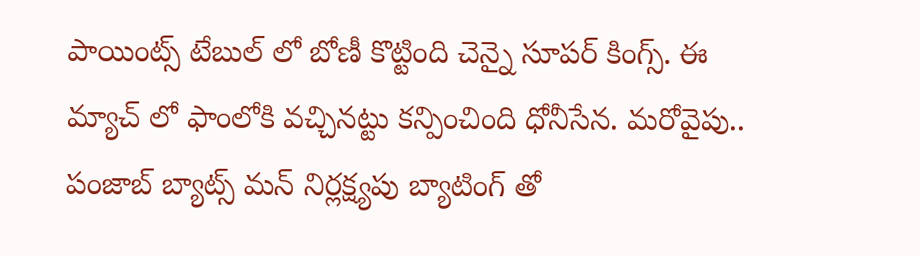పాయింట్స్ టేబుల్ లో బోణీ కొట్టింది చెన్నై సూపర్ కింగ్స్. ఈ మ్యాచ్ లో ఫాంలోకి వచ్చినట్టు కన్పించింది ధోనీసేన. మరోవైపు.. పంజాబ్ బ్యాట్స్ మన్ నిర్లక్ష్యపు బ్యాటింగ్ తో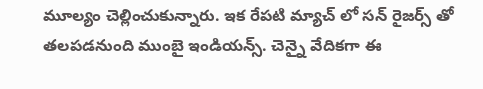మూల్యం చెల్లించుకున్నారు. ఇక రేపటి మ్యాచ్ లో సన్ రైజర్స్ తో తలపడనుంది ముంబై ఇండియన్స్. చెన్నై వేదికగా ఈ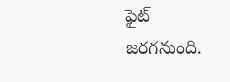ఫైట్ జరగనుంది.